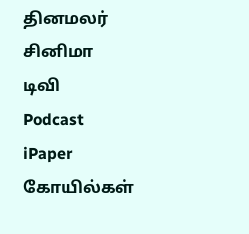தினமலர்
சினிமா
டிவி
Podcast
iPaper
கோயில்கள்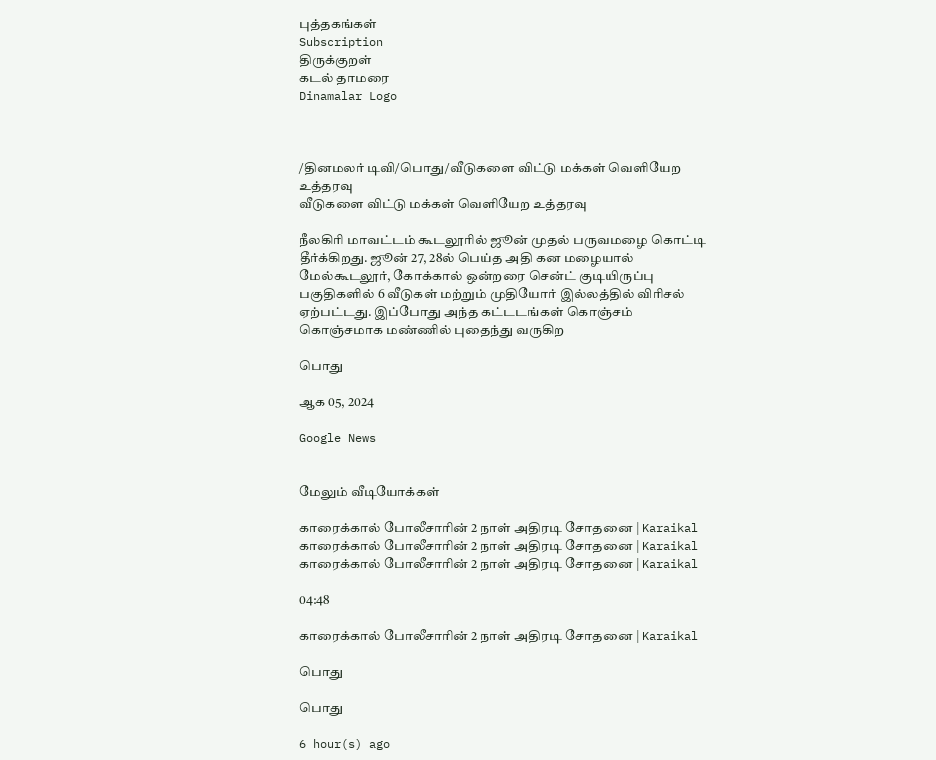புத்தகங்கள்
Subscription
திருக்குறள்
கடல் தாமரை
Dinamalar Logo



/தினமலர் டிவி/பொது/வீடுகளை விட்டு மக்கள் வெளியேற உத்தரவு
வீடுகளை விட்டு மக்கள் வெளியேற உத்தரவு

நீலகிரி மாவட்டம் கூடலூரில் ஜூன் முதல் பருவமழை கொட்டி தீர்க்கிறது. ஜூன் 27, 28ல் பெய்த அதி கன மழையால் மேல்கூடலூர், கோக்கால் ஒன்றரை சென்ட் குடியிருப்பு பகுதிகளில் 6 வீடுகள் மற்றும் முதியோர் இல்லத்தில் விரிசல் ஏற்பட்டது. இப்போது அந்த கட்டடங்கள் கொஞ்சம் கொஞ்சமாக மண்ணில் புதைந்து வருகிற

பொது

ஆக 05, 2024

Google News


மேலும் வீடியோக்கள்

காரைக்கால் போலீசாரின் 2 நாள் அதிரடி சோதனை | Karaikal
காரைக்கால் போலீசாரின் 2 நாள் அதிரடி சோதனை | Karaikal
காரைக்கால் போலீசாரின் 2 நாள் அதிரடி சோதனை | Karaikal

04:48

காரைக்கால் போலீசாரின் 2 நாள் அதிரடி சோதனை | Karaikal

பொது

பொது

6 hour(s) ago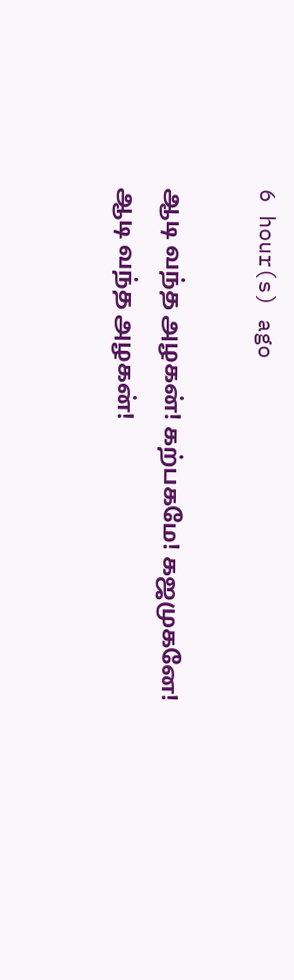6 hour(s) ago

ஆடி வந்த அழகன்! கற்பகமே! கஜமுகனே!
ஆடி வந்த அழகன்!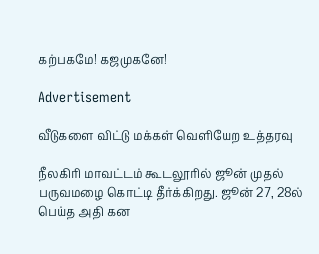கற்பகமே! கஜமுகனே!

Advertisement

வீடுகளை விட்டு மக்கள் வெளியேற உத்தரவு

நீலகிரி மாவட்டம் கூடலூரில் ஜூன் முதல் பருவமழை கொட்டி தீர்க்கிறது. ஜூன் 27, 28ல் பெய்த அதி கன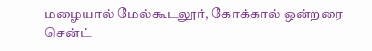மழையால் மேல்கூடலூர், கோக்கால் ஒன்றரை சென்ட்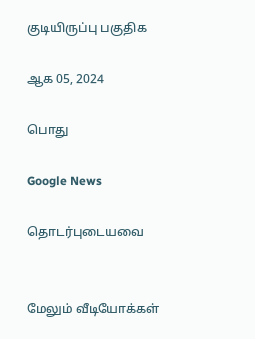குடியிருப்பு பகுதிக

ஆக 05, 2024

பொது

Google News

தொடர்புடையவை


மேலும் வீடியோக்கள்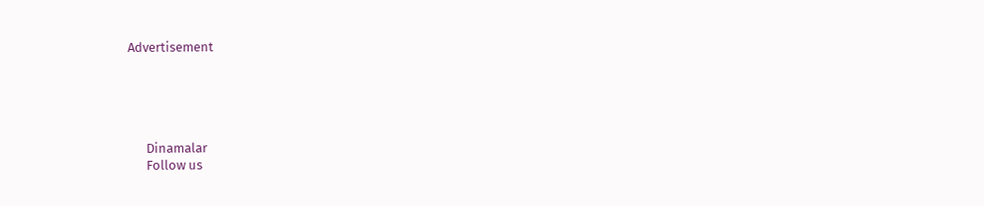Advertisement





      Dinamalar
      Follow us